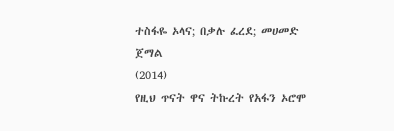ተስፋዬ ኦላና; በቃሉ ፈረደ; መሀመድ ጀማል
(2014)
የዚህ ጥናት ዋና ትኩረት የአፋን ኦሮሞ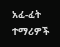አፈ-ፈት ተማሪዎች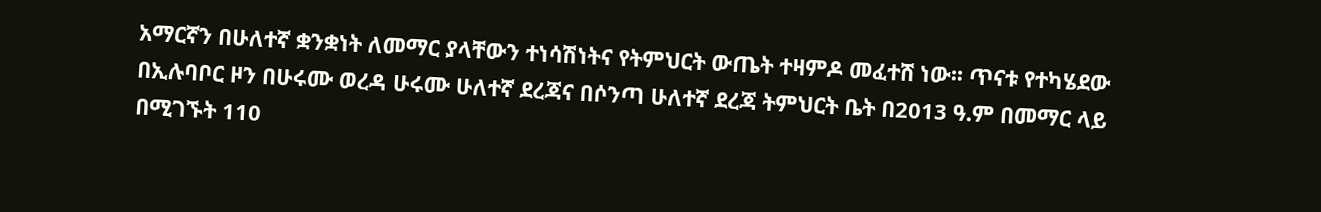አማርኛን በሁለተኛ ቋንቋነት ለመማር ያላቸውን ተነሳሽነትና የትምህርት ውጤት ተዛምዶ መፈተሸ ነው፡፡ ጥናቱ የተካሄደው በኢሉባቦር ዞን በሁሩሙ ወረዳ ሁሩሙ ሁለተኛ ደረጃና በሶንጣ ሁለተኛ ደረጃ ትምህርት ቤት በ2013 ዓ.ም በመማር ላይ በሚገኙት 110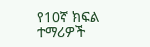የ10ኛ ክፍል ተማሪዎች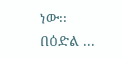ነው፡፡ በዕድል ...